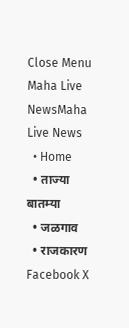Close Menu
Maha Live NewsMaha Live News
  • Home
  • ताज्या बातम्या
  • जळगाव
  • राजकारण
Facebook X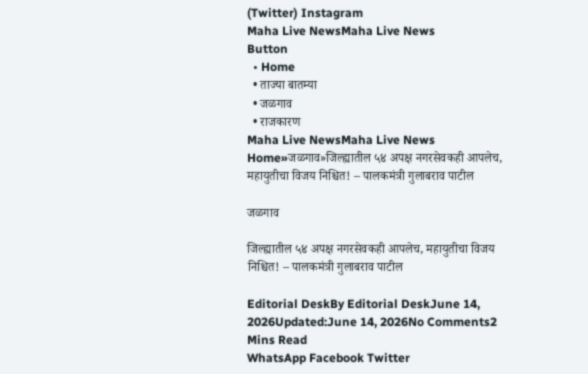(Twitter) Instagram
Maha Live NewsMaha Live News
Button
  • Home
  • ताज्या बातम्या
  • जळगाव
  • राजकारण
Maha Live NewsMaha Live News
Home»जळगाव»जिल्ह्यातील ५४ अपक्ष नगरसेवकही आपलेच, महायुतीचा विजय निश्चित! – पालकमंत्री गुलाबराव पाटील

जळगाव

जिल्ह्यातील ५४ अपक्ष नगरसेवकही आपलेच, महायुतीचा विजय निश्चित! – पालकमंत्री गुलाबराव पाटील

Editorial DeskBy Editorial DeskJune 14, 2026Updated:June 14, 2026No Comments2 Mins Read
WhatsApp Facebook Twitter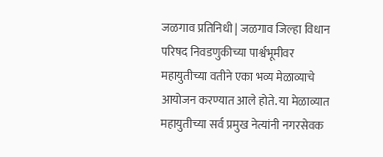जळगाव प्रतिनिधी | जळगाव जिल्हा विधान परिषद निवडणुकीच्या पार्श्वभूमीवर महायुतीच्या वतीने एका भव्य मेळाव्याचे आयोजन करण्यात आले होते. या मेळाव्यात महायुतीच्या सर्व प्रमुख नेत्यांनी नगरसेवक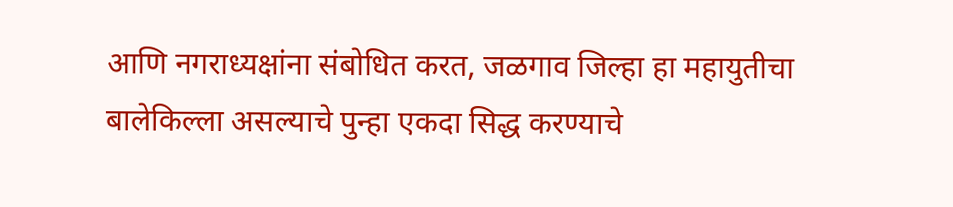आणि नगराध्यक्षांना संबोधित करत, जळगाव जिल्हा हा महायुतीचा बालेकिल्ला असल्याचे पुन्हा एकदा सिद्ध करण्याचे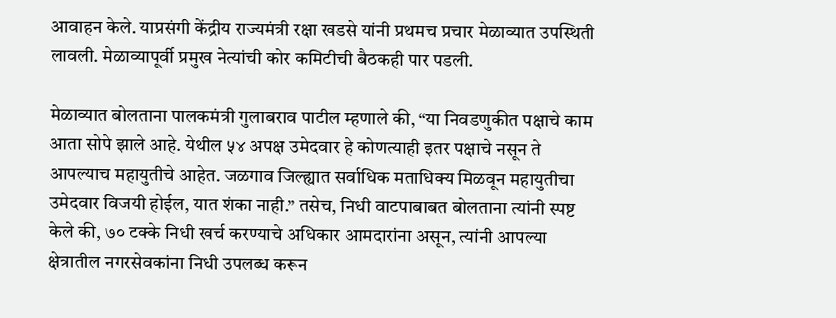आवाहन केले. याप्रसंगी केंद्रीय राज्यमंत्री रक्षा खडसे यांनी प्रथमच प्रचार मेळाव्यात उपस्थिती लावली. मेळाव्यापूर्वी प्रमुख नेत्यांची कोर कमिटीची बैठकही पार पडली.

मेळाव्यात बोलताना पालकमंत्री गुलाबराव पाटील म्हणाले की, “या निवडणुकीत पक्षाचे काम आता सोपे झाले आहे. येथील ५४ अपक्ष उमेदवार हे कोणत्याही इतर पक्षाचे नसून ते आपल्याच महायुतीचे आहेत. जळगाव जिल्ह्यात सर्वाधिक मताधिक्य मिळवून महायुतीचा उमेदवार विजयी होईल, यात शंका नाही.” तसेच, निधी वाटपाबाबत बोलताना त्यांनी स्पष्ट केले की, ७० टक्के निधी खर्च करण्याचे अधिकार आमदारांना असून, त्यांनी आपल्या क्षेत्रातील नगरसेवकांना निधी उपलब्ध करून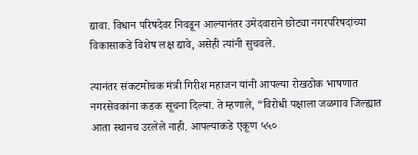द्यावा. विधान परिषदेवर निवडून आल्यानंतर उमेदवाराने छोट्या नगरपरिषदांच्या विकासाकडे विशेष लक्ष द्यावे, असेही त्यांनी सुचवले.

त्यानंतर संकटमोचक मंत्री गिरीश महाजन यांनी आपल्या रोखठोक भाषणात नगरसेवकांना कडक सूचना दिल्या. ते म्हणाले, “विरोधी पक्षाला जळगाव जिल्ह्यात आता स्थानच उरलेले नाही. आपल्याकडे एकूण ५५०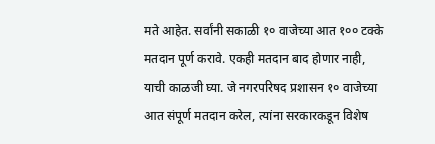मते आहेत. सर्वांनी सकाळी १० वाजेच्या आत १०० टक्के मतदान पूर्ण करावे. एकही मतदान बाद होणार नाही, याची काळजी घ्या. जे नगरपरिषद प्रशासन १० वाजेच्या आत संपूर्ण मतदान करेल, त्यांना सरकारकडून विशेष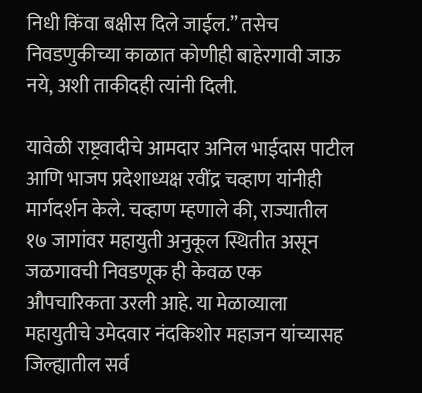निधी किंवा बक्षीस दिले जाईल.” तसेच निवडणुकीच्या काळात कोणीही बाहेरगावी जाऊ नये, अशी ताकीदही त्यांनी दिली.

यावेळी राष्ट्रवादीचे आमदार अनिल भाईदास पाटील आणि भाजप प्रदेशाध्यक्ष रवींद्र चव्हाण यांनीही मार्गदर्शन केले. चव्हाण म्हणाले की, राज्यातील १७ जागांवर महायुती अनुकूल स्थितीत असून जळगावची निवडणूक ही केवळ एक औपचारिकता उरली आहे. या मेळाव्याला महायुतीचे उमेदवार नंदकिशोर महाजन यांच्यासह जिल्ह्यातील सर्व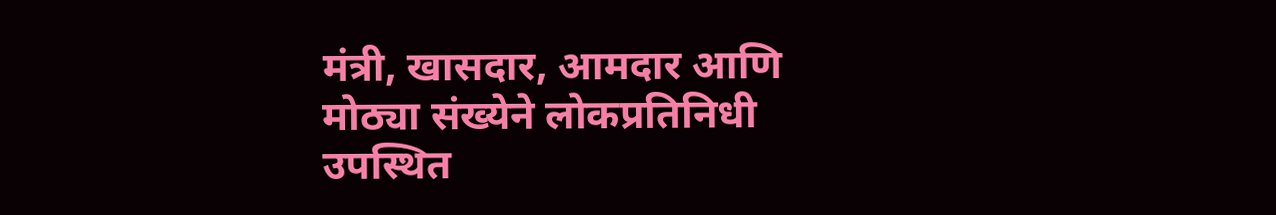मंत्री, खासदार, आमदार आणि मोठ्या संख्येने लोकप्रतिनिधी उपस्थित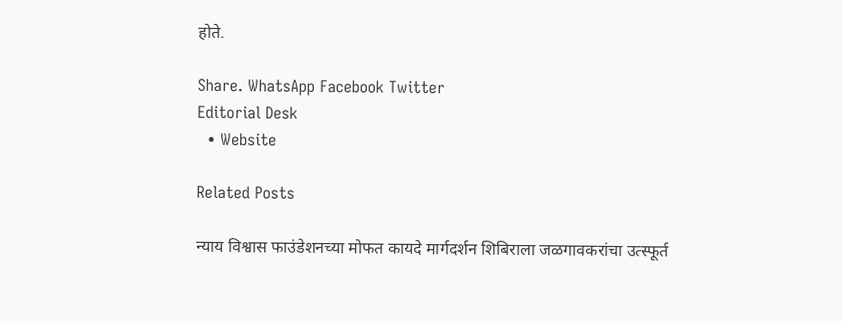होते.

Share. WhatsApp Facebook Twitter
Editorial Desk
  • Website

Related Posts

न्याय विश्वास फाउंडेशनच्या मोफत कायदे मार्गदर्शन शिबिराला जळगावकरांचा उत्स्फूर्त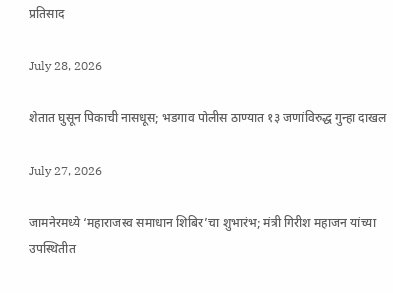प्रतिसाद

July 28, 2026

शेतात घुसून पिकाची नासधूस; भडगाव पोलीस ठाण्यात १३ जणांविरुद्ध गुन्हा दाखल

July 27, 2026

जामनेरमध्ये ‘महाराजस्व समाधान शिबिर’चा शुभारंभ; मंत्री गिरीश महाजन यांच्या उपस्थितीत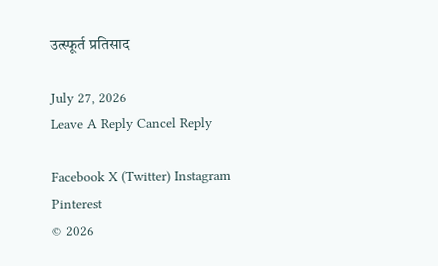उत्स्फूर्त प्रतिसाद

July 27, 2026
Leave A Reply Cancel Reply

Facebook X (Twitter) Instagram Pinterest
© 2026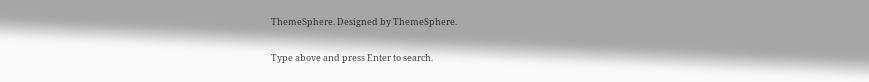ThemeSphere. Designed by ThemeSphere.

Type above and press Enter to search.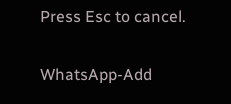Press Esc to cancel.

WhatsApp-Add